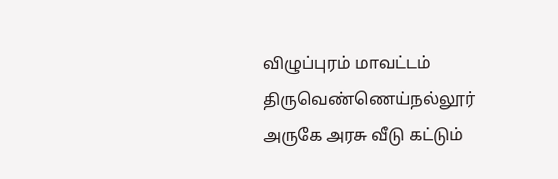விழுப்புரம் மாவட்டம் திருவெண்ணெய்நல்லூர் அருகே அரசு வீடு கட்டும்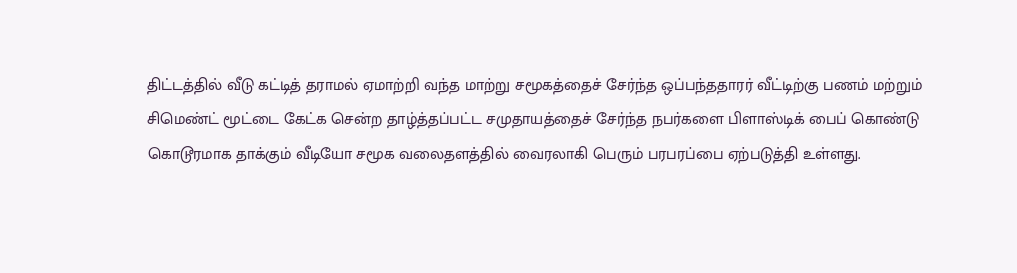திட்டத்தில் வீடு கட்டித் தராமல் ஏமாற்றி வந்த மாற்று சமூகத்தைச் சேர்ந்த ஒப்பந்ததாரர் வீட்டிற்கு பணம் மற்றும் சிமெண்ட் மூட்டை கேட்க சென்ற தாழ்த்தப்பட்ட சமுதாயத்தைச் சேர்ந்த நபர்களை பிளாஸ்டிக் பைப் கொண்டு கொடூரமாக தாக்கும் வீடியோ சமூக வலைதளத்தில் வைரலாகி பெரும் பரபரப்பை ஏற்படுத்தி உள்ளது.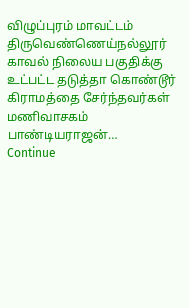விழுப்புரம் மாவட்டம் திருவெண்ணெய்நல்லூர் காவல் நிலைய பகுதிக்கு உட்பட்ட தடுத்தா கொண்டூர் கிராமத்தை சேர்ந்தவர்கள் மணிவாசகம் பாண்டியராஜன்…
Continue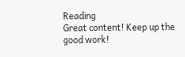Reading
Great content! Keep up the good work!